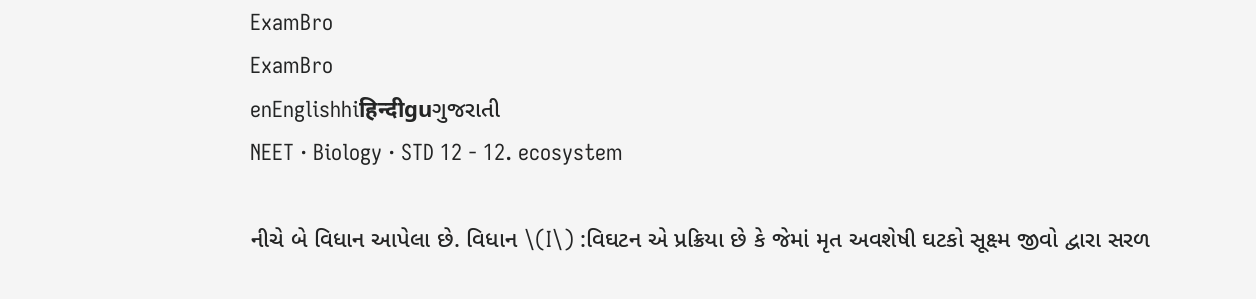ExamBro
ExamBro
enEnglishhiहिन्दीguગુજરાતી
NEET · Biology · STD 12 - 12. ecosystem

નીચે બે વિધાન આપેલા છે. વિધાન \(I\) :વિઘટન એ પ્રક્રિયા છે કે જેમાં મૃત અવશેષી ઘટકો સૂક્ષ્મ જીવો દ્વારા સરળ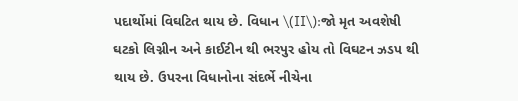પદાર્થોમાં વિઘટિત થાય છે. વિધાન \(II\):જો મૃત અવશેષી ઘટકો લિગ્નીન અને કાઈટીન થી ભરપુર હોય તો વિઘટન ઝડપ થી થાય છે. ઉપરના વિધાનોના સંદર્ભે નીચેના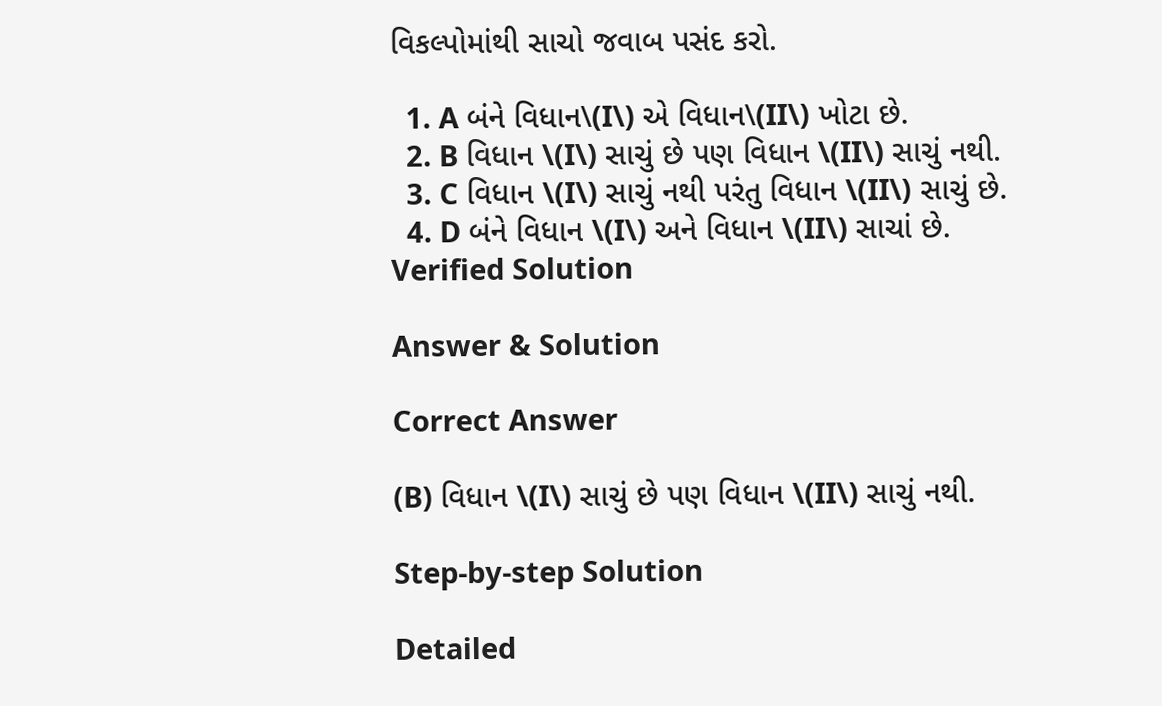વિકલ્પોમાંથી સાચો જવાબ પસંદ કરો.

  1. A બંને વિધાન\(I\) એ વિધાન\(II\) ખોટા છે.
  2. B વિધાન \(I\) સાચું છે પણ વિધાન \(II\) સાચું નથી.
  3. C વિધાન \(I\) સાચું નથી પરંતુ વિધાન \(II\) સાચું છે.
  4. D બંને વિધાન \(I\) અને વિધાન \(II\) સાચાં છે.
Verified Solution

Answer & Solution

Correct Answer

(B) વિધાન \(I\) સાચું છે પણ વિધાન \(II\) સાચું નથી.

Step-by-step Solution

Detailed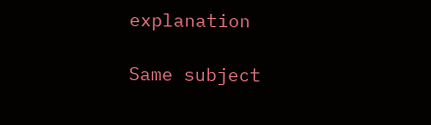explanation

Same subject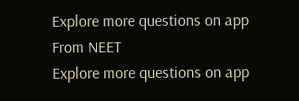Explore more questions on app
From NEET
Explore more questions on app